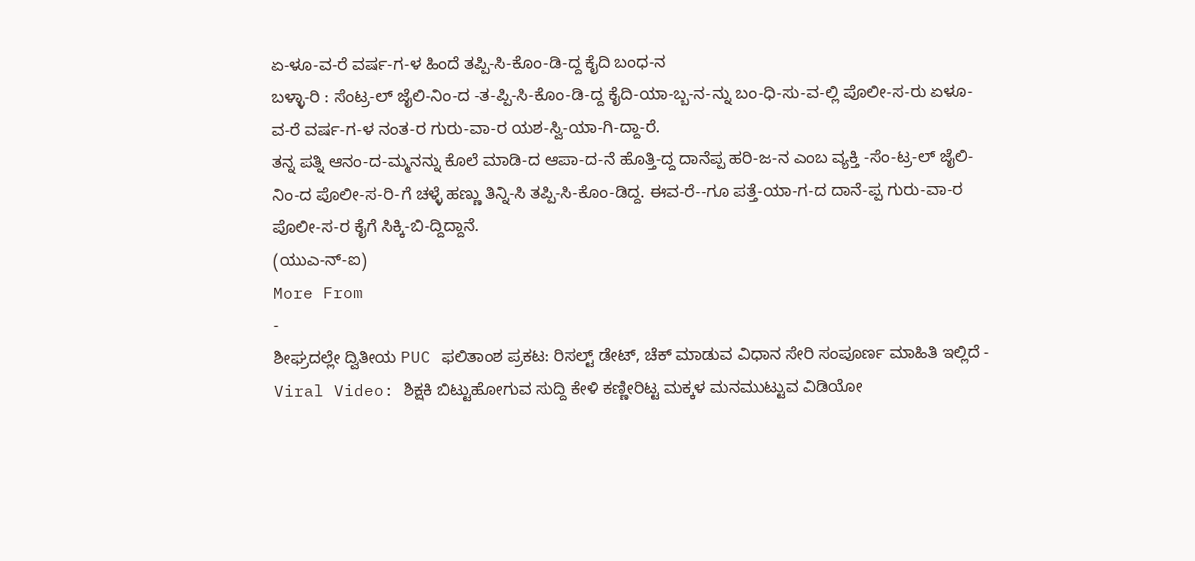ಏ-ಳೂ-ವ-ರೆ ವರ್ಷ-ಗ-ಳ ಹಿಂದೆ ತಪ್ಪಿ-ಸಿ-ಕೊಂ-ಡಿ-ದ್ದ ಕೈದಿ ಬಂಧ-ನ
ಬಳ್ಳಾ-ರಿ : ಸೆಂಟ್ರ-ಲ್ ಜೈಲಿ-ನಿಂ-ದ -ತ-ಪ್ಪಿ-ಸಿ-ಕೊಂ-ಡಿ-ದ್ದ ಕೈದಿ-ಯಾ-ಬ್ಬ-ನ-ನ್ನು ಬಂ-ಧಿ-ಸು-ವ-ಲ್ಲಿ ಪೊಲೀ-ಸ-ರು ಏಳೂ-ವ-ರೆ ವರ್ಷ-ಗ-ಳ ನಂತ-ರ ಗುರು-ವಾ-ರ ಯಶ-ಸ್ವಿ-ಯಾ-ಗಿ-ದ್ದಾ-ರೆ.
ತನ್ನ ಪತ್ನಿ ಆನಂ-ದ-ಮ್ಮನನ್ನು ಕೊಲೆ ಮಾಡಿ-ದ ಆಪಾ-ದ-ನೆ ಹೊತ್ತಿ-ದ್ದ ದಾನೆಪ್ಪ ಹರಿ-ಜ-ನ ಎಂಬ ವ್ಯಕ್ತಿ -ಸೆಂ-ಟ್ರ-ಲ್ ಜೈಲಿ-ನಿಂ-ದ ಪೊಲೀ-ಸ-ರಿ-ಗೆ ಚಳ್ಳೆ ಹಣ್ಣು ತಿನ್ನಿ-ಸಿ ತಪ್ಪಿ-ಸಿ-ಕೊಂ-ಡಿದ್ದ. ಈವ-ರೆ--ಗೂ ಪತ್ತೆ-ಯಾ-ಗ-ದ ದಾನೆ-ಪ್ಪ ಗುರು-ವಾ-ರ ಪೊಲೀ-ಸ-ರ ಕೈಗೆ ಸಿಕ್ಕಿ-ಬಿ-ದ್ದಿದ್ದಾನೆ.
(ಯುಎ-ನ್-ಐ)
More From
-
ಶೀಘ್ರದಲ್ಲೇ ದ್ವಿತೀಯ PUC ಫಲಿತಾಂಶ ಪ್ರಕಟ: ರಿಸಲ್ಟ್ ಡೇಟ್, ಚೆಕ್ ಮಾಡುವ ವಿಧಾನ ಸೇರಿ ಸಂಪೂರ್ಣ ಮಾಹಿತಿ ಇಲ್ಲಿದೆ -
Viral Video: ಶಿಕ್ಷಕಿ ಬಿಟ್ಟುಹೋಗುವ ಸುದ್ದಿ ಕೇಳಿ ಕಣ್ಣೀರಿಟ್ಟ ಮಕ್ಕಳ ಮನಮುಟ್ಟುವ ವಿಡಿಯೋ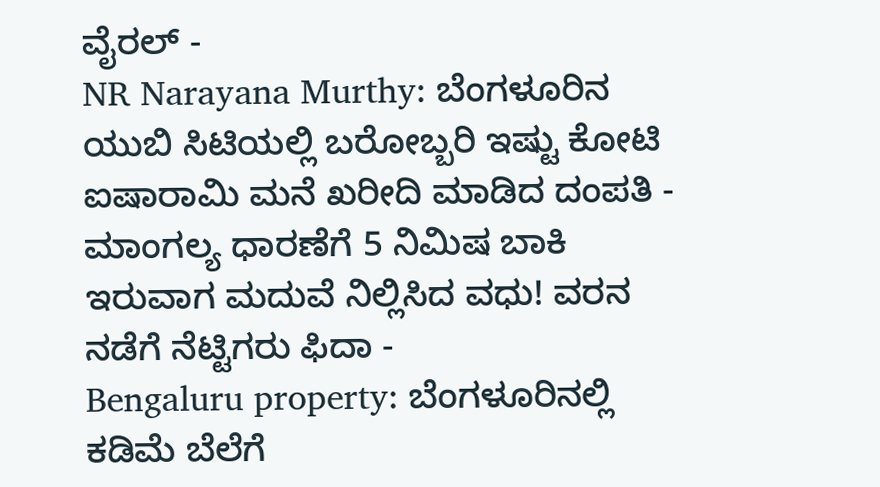ವೈರಲ್ -
NR Narayana Murthy: ಬೆಂಗಳೂರಿನ ಯುಬಿ ಸಿಟಿಯಲ್ಲಿ ಬರೋಬ್ಬರಿ ಇಷ್ಟು ಕೋಟಿ ಐಷಾರಾಮಿ ಮನೆ ಖರೀದಿ ಮಾಡಿದ ದಂಪತಿ -
ಮಾಂಗಲ್ಯ ಧಾರಣೆಗೆ 5 ನಿಮಿಷ ಬಾಕಿ ಇರುವಾಗ ಮದುವೆ ನಿಲ್ಲಿಸಿದ ವಧು! ವರನ ನಡೆಗೆ ನೆಟ್ಟಿಗರು ಫಿದಾ -
Bengaluru property: ಬೆಂಗಳೂರಿನಲ್ಲಿ ಕಡಿಮೆ ಬೆಲೆಗೆ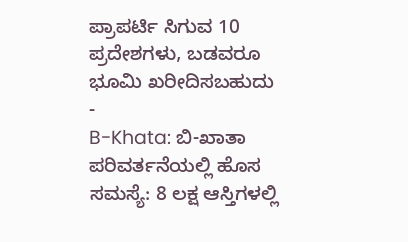ಪ್ರಾಪರ್ಟಿ ಸಿಗುವ 10 ಪ್ರದೇಶಗಳು, ಬಡವರೂ ಭೂಮಿ ಖರೀದಿಸಬಹುದು -
B-Khata: ಬಿ-ಖಾತಾ ಪರಿವರ್ತನೆಯಲ್ಲಿ ಹೊಸ ಸಮಸ್ಯೆ: 8 ಲಕ್ಷ ಆಸ್ತಿಗಳಲ್ಲಿ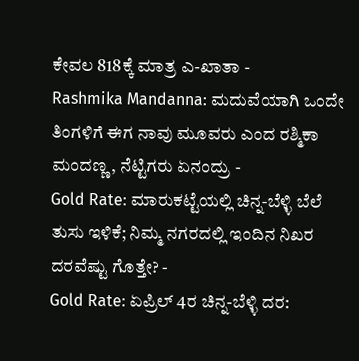ಕೇವಲ 818ಕ್ಕೆ ಮಾತ್ರ ಎ-ಖಾತಾ -
Rashmika Mandanna: ಮದುವೆಯಾಗಿ ಒಂದೇ ತಿಂಗಳಿಗೆ ಈಗ ನಾವು ಮೂವರು ಎಂದ ರಶ್ಮಿಕಾ ಮಂದಣ್ಣ, ನೆಟ್ಟಿಗರು ಏನಂದ್ರು -
Gold Rate: ಮಾರುಕಟ್ಟೆಯಲ್ಲಿ ಚಿನ್ನ-ಬೆಳ್ಳಿ ಬೆಲೆ ತುಸು ಇಳಿಕೆ; ನಿಮ್ಮ ನಗರದಲ್ಲಿ ಇಂದಿನ ನಿಖರ ದರವೆಷ್ಟು ಗೊತ್ತೇ? -
Gold Rate: ಏಪ್ರಿಲ್ 4ರ ಚಿನ್ನ-ಬೆಳ್ಳಿ ದರ: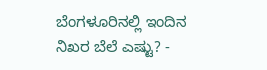ಬೆಂಗಳೂರಿನಲ್ಲಿ ಇಂದಿನ ನಿಖರ ಬೆಲೆ ಎಷ್ಟು? -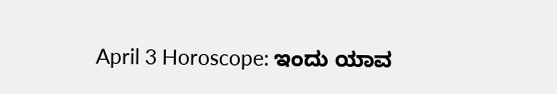April 3 Horoscope: ಇಂದು ಯಾವ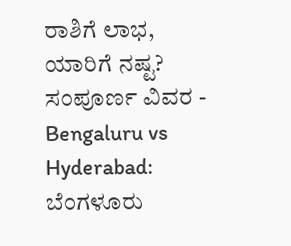ರಾಶಿಗೆ ಲಾಭ, ಯಾರಿಗೆ ನಷ್ಟ? ಸಂಪೂರ್ಣ ವಿವರ -
Bengaluru vs Hyderabad: ಬೆಂಗಳೂರು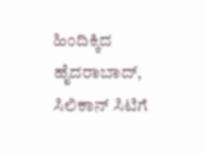ಹಿಂದಿಕ್ಕಿದ ಹೈದರಾಬಾದ್, ಸಿಲಿಕಾನ್ ಸಿಟಿಗೆ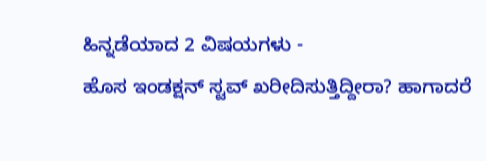ಹಿನ್ನಡೆಯಾದ 2 ವಿಷಯಗಳು -
ಹೊಸ ಇಂಡಕ್ಷನ್ ಸ್ಟವ್ ಖರೀದಿಸುತ್ತಿದ್ದೀರಾ? ಹಾಗಾದರೆ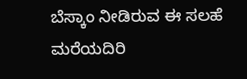ಬೆಸ್ಕಾಂ ನೀಡಿರುವ ಈ ಸಲಹೆ ಮರೆಯದಿರಿ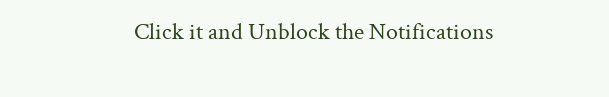Click it and Unblock the Notifications